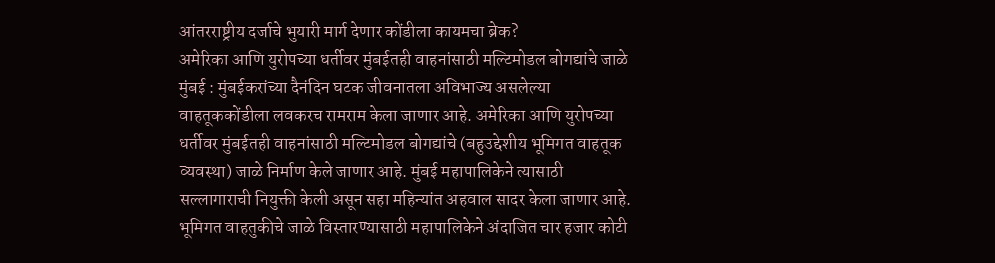आंतरराष्ट्रीय दर्जाचे भुयारी मार्ग देणार कोंडीला कायमचा ब्रेक?
अमेरिका आणि युरोपच्या धर्तीवर मुंबईतही वाहनांसाठी मल्टिमोडल बोगद्यांचे जाळे
मुंबई : मुंबईकरांच्या दैनंदिन घटक जीवनातला अविभाज्य असलेल्या वाहतूककोंडीला लवकरच रामराम केला जाणार आहे. अमेरिका आणि युरोपच्या धर्तीवर मुंबईतही वाहनांसाठी मल्टिमोडल बोगद्यांचे (बहुउद्देशीय भूमिगत वाहतूक व्यवस्था) जाळे निर्माण केले जाणार आहे. मुंबई महापालिकेने त्यासाठी सल्लागाराची नियुक्ती केली असून सहा महिन्यांत अहवाल सादर केला जाणार आहे. भूमिगत वाहतुकीचे जाळे विस्तारण्यासाठी महापालिकेने अंदाजित चार हजार कोटी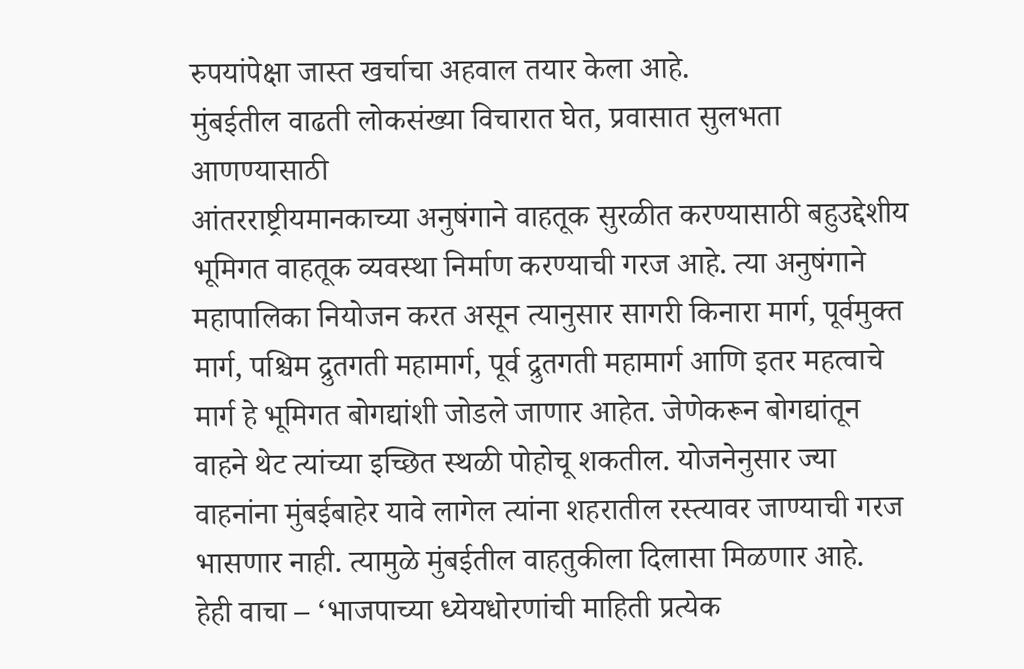रुपयांपेक्षा जास्त खर्चाचा अहवाल तयार केला आहे.
मुंबईतील वाढती लोकसंख्या विचारात घेत, प्रवासात सुलभता आणण्यासाठी
आंतरराष्ट्रीयमानकाच्या अनुषंगाने वाहतूक सुरळीत करण्यासाठी बहुउद्देशीय भूमिगत वाहतूक व्यवस्था निर्माण करण्याची गरज आहे. त्या अनुषंगाने महापालिका नियोजन करत असून त्यानुसार सागरी किनारा मार्ग, पूर्वमुक्त मार्ग, पश्चिम द्रुतगती महामार्ग, पूर्व द्रुतगती महामार्ग आणि इतर महत्वाचे मार्ग हे भूमिगत बोगद्यांशी जोडले जाणार आहेत. जेणेकरून बोगद्यांतून वाहने थेट त्यांच्या इच्छित स्थळी पोहोचू शकतील. योजनेनुसार ज्या वाहनांना मुंबईबाहेर यावे लागेल त्यांना शहरातील रस्त्यावर जाण्याची गरज भासणार नाही. त्यामुळे मुंबईतील वाहतुकीला दिलासा मिळणार आहे.
हेही वाचा – ‘भाजपाच्या ध्येयधोरणांची माहिती प्रत्येक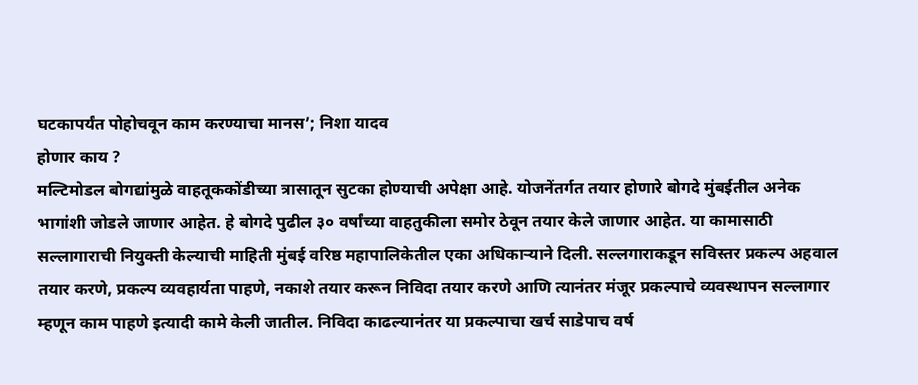घटकापर्यंत पोहोचवून काम करण्याचा मानस’; निशा यादव
होणार काय ?
मल्टिमोडल बोगद्यांमुळे वाहतूककोंडीच्या त्रासातून सुटका होण्याची अपेक्षा आहे. योजनेंतर्गत तयार होणारे बोगदे मुंबईतील अनेक भागांशी जोडले जाणार आहेत. हे बोगदे पुढील ३० वर्षांच्या वाहतुकीला समोर ठेवून तयार केले जाणार आहेत. या कामासाठी सल्लागाराची नियुक्ती केल्याची माहिती मुंबई वरिष्ठ महापालिकेतील एका अधिकाऱ्याने दिली. सल्लगाराकडून सविस्तर प्रकल्प अहवाल तयार करणे, प्रकल्प व्यवहार्यता पाहणे, नकाशे तयार करून निविदा तयार करणे आणि त्यानंतर मंजूर प्रकल्पाचे व्यवस्थापन सल्लागार म्हणून काम पाहणे इत्यादी कामे केली जातील. निविदा काढल्यानंतर या प्रकल्पाचा खर्च साडेपाच वर्ष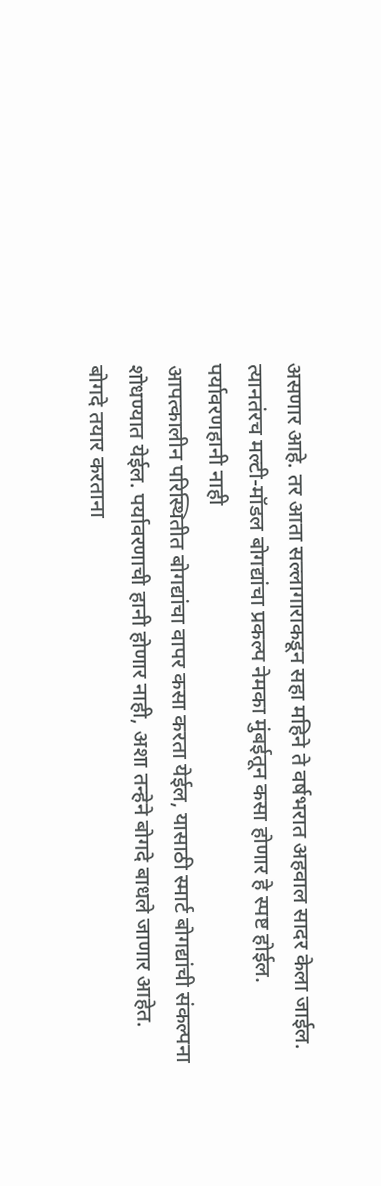असणार आहे. तर आता सल्लागाराकडून सहा महिने ते वर्षभरात अहवाल सादर केला जाईल. त्यानतंरच मल्टी-मॉडल बोगद्यांचा प्रकल्प नेमका मुंबईतून कसा होणार हे स्पष्ट होईल.
पर्यावरणहानी नाही
आपत्कालीन परिस्थितीत बोगद्यांचा वापर कसा करता येईल, यासाठी स्मार्ट बोगद्यांची संकल्पना शोधण्यात येईल. पर्यावरणाची हानी होणार नाही, अशा तन्हेने बोगदे बाधले जाणार आहेत. बोगदे तयार करताना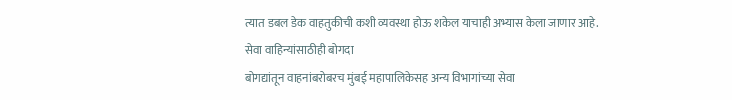त्यात डबल डेक वाहतुकीची कशी व्यवस्था होऊ शकेल याचाही अभ्यास केला जाणार आहे.
सेवा वाहिन्यांसाठीही बोगदा
बोगद्यांतून वाहनांबरोबरच मुंबई महापालिकेसह अन्य विभागांच्या सेवा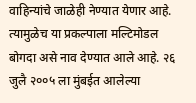वाहिन्यांचे जाळेही नेण्यात येणार आहे. त्यामुळेच या प्रकल्पाला मल्टिमोडल बोगदा असे नाव देण्यात आले आहे. २६ जुलै २००५ ला मुंबईत आलेल्या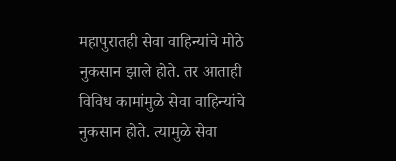महापुरातही सेवा वाहिन्यांचे मोठे नुकसान झाले होते. तर आताही विविध कामांमुळे सेवा वाहिन्यांचे नुकसान होते. त्यामुळे सेवा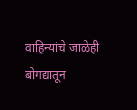वाहिन्यांचे जाळेही बोगद्यातून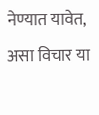नेण्यात यावेत, असा विचार या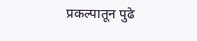प्रकल्पातून पुढे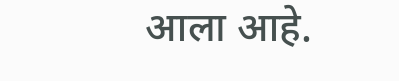आला आहे.